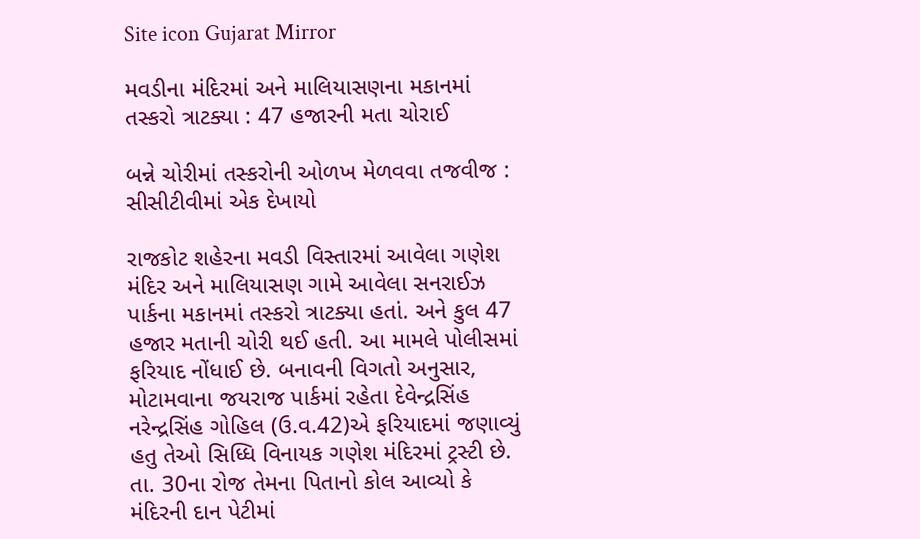Site icon Gujarat Mirror

મવડીના મંદિરમાં અને માલિયાસણના મકાનમાં તસ્કરો ત્રાટક્યા : 47 હજારની મતા ચોરાઈ

બન્ને ચોરીમાં તસ્કરોની ઓળખ મેળવવા તજવીજ : સીસીટીવીમાં એક દેખાયો

રાજકોટ શહેરના મવડી વિસ્તારમાં આવેલા ગણેશ મંદિર અને માલિયાસણ ગામે આવેલા સનરાઈઝ પાર્કના મકાનમાં તસ્કરો ત્રાટક્યા હતાં. અને કુલ 47 હજાર મતાની ચોરી થઈ હતી. આ મામલે પોલીસમાં ફરિયાદ નોંધાઈ છે. બનાવની વિગતો અનુસાર, મોટામવાના જયરાજ પાર્કમાં રહેતા દેવેન્દ્રસિંહ નરેન્દ્રસિંહ ગોહિલ (ઉ.વ.42)એ ફરિયાદમાં જણાવ્યું હતુ તેઓ સિધ્ધિ વિનાયક ગણેશ મંદિરમાં ટ્રસ્ટી છે. તા. 30ના રોજ તેમના પિતાનો કોલ આવ્યો કે મંદિરની દાન પેટીમાં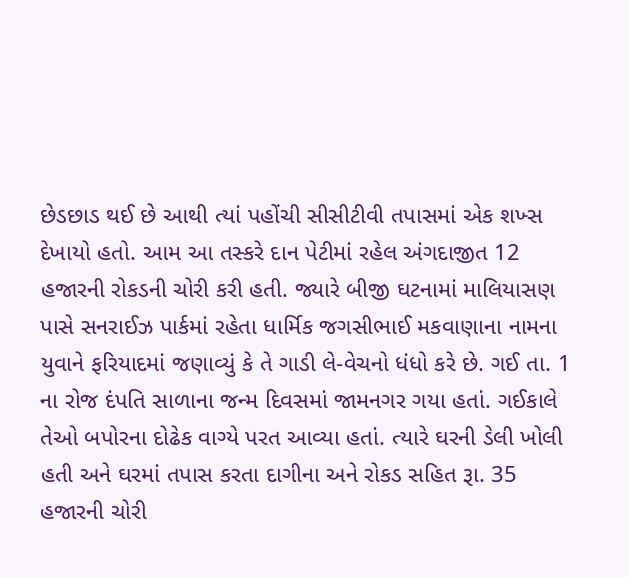છેડછાડ થઈ છે આથી ત્યાં પહોંચી સીસીટીવી તપાસમાં એક શખ્સ દેખાયો હતો. આમ આ તસ્કરે દાન પેટીમાં રહેલ અંગદાજીત 12 હજારની રોકડની ચોરી કરી હતી. જ્યારે બીજી ઘટનામાં માલિયાસણ પાસે સનરાઈઝ પાર્કમાં રહેતા ધાર્મિક જગસીભાઈ મકવાણાના નામના યુવાને ફરિયાદમાં જણાવ્યું કે તે ગાડી લે-વેચનો ધંધો કરે છે. ગઈ તા. 1 ના રોજ દંપતિ સાળાના જન્મ દિવસમાં જામનગર ગયા હતાં. ગઈકાલે તેઓ બપોરના દોઢેક વાગ્યે પરત આવ્યા હતાં. ત્યારે ઘરની ડેલી ખોલી હતી અને ઘરમાં તપાસ કરતા દાગીના અને રોકડ સહિત રૂા. 35 હજારની ચોરી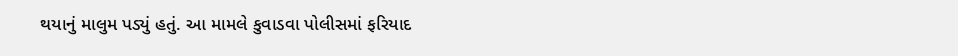થયાનું માલુમ પડ્યું હતું. આ મામલે કુવાડવા પોલીસમાં ફરિયાદ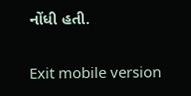નોંધી હતી.

Exit mobile version